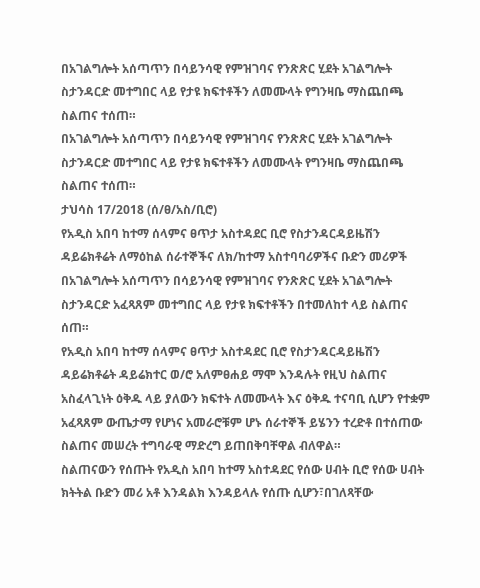በአገልግሎት አሰጣጥን በሳይንሳዊ የምዝገባና የንጽጽር ሂደት አገልግሎት ስታንዳርድ መተግበር ላይ የታዩ ክፍተቶችን ለመሙላት የግንዛቤ ማስጨበጫ ስልጠና ተሰጠ።
በአገልግሎት አሰጣጥን በሳይንሳዊ የምዝገባና የንጽጽር ሂደት አገልግሎት ስታንዳርድ መተግበር ላይ የታዩ ክፍተቶችን ለመሙላት የግንዛቤ ማስጨበጫ ስልጠና ተሰጠ።
ታህሳስ 17/2018 (ሰ/ፀ/አስ/ቢሮ)
የአዲስ አበባ ከተማ ሰላምና ፀጥታ አስተዳደር ቢሮ የስታንዳርዳይዜሽን ዳይሬክቶሬት ለማዕከል ሰራተኞችና ለክ/ከተማ አስተባባሪዎችና ቡድን መሪዎች በአገልግሎት አሰጣጥን በሳይንሳዊ የምዝገባና የንጽጽር ሂደት አገልግሎት ስታንዳርድ አፈጻጸም መተግበር ላይ የታዩ ክፍተቶችን በተመለከተ ላይ ስልጠና ሰጠ።
የአዲስ አበባ ከተማ ሰላምና ፀጥታ አስተዳደር ቢሮ የስታንዳርዳይዜሽን ዳይሬክቶሬት ዳይሬክተር ወ/ሮ አለምፀሐይ ማሞ እንዳሉት የዚህ ስልጠና አስፈላጊነት ዕቅዱ ላይ ያለውን ክፍተት ለመሙላት እና ዕቅዱ ተናባቢ ሲሆን የተቋም አፈጻጸም ውጤታማ የሆነና አመራሮቹም ሆኑ ሰራተኞች ይሄንን ተረድቶ በተሰጠው ስልጠና መሠረት ተግባራዊ ማድረግ ይጠበቅባቸዋል ብለዋል።
ስልጠናውን የሰጡት የአዲስ አበባ ከተማ አስተዳደር የሰው ሀብት ቢሮ የሰው ሀብት ክትትል ቡድን መሪ አቶ እንዳልክ እንዳይላሉ የሰጡ ሲሆን፣በገለጻቸው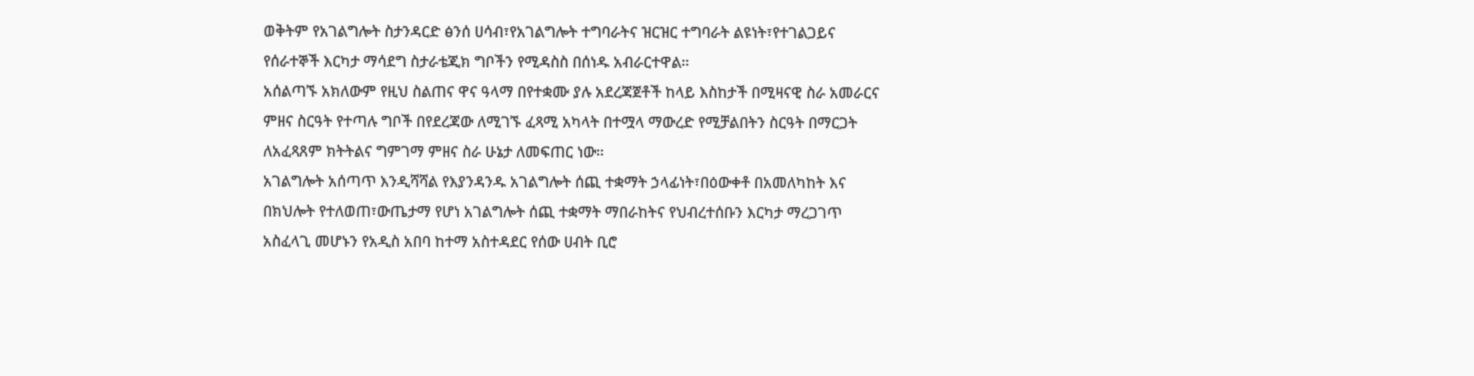ወቅትም የአገልግሎት ስታንዳርድ ፅንሰ ሀሳብ፣የአገልግሎት ተግባራትና ዝርዝር ተግባራት ልዩነት፣የተገልጋይና የሰራተኞች እርካታ ማሳደግ ስታራቴጂክ ግቦችን የሚዳስስ በሰነዱ አብራርተዋል።
አሰልጣኙ አክለውም የዚህ ስልጠና ዋና ዓላማ በየተቋሙ ያሉ አደረጃጀቶች ከላይ እስከታች በሚዛናዊ ስራ አመራርና ምዘና ስርዓት የተጣሉ ግቦች በየደረጃው ለሚገኙ ፈጻሚ አካላት በተሟላ ማውረድ የሚቻልበትን ስርዓት በማርጋት ለአፈጻጸም ክትትልና ግምገማ ምዘና ስራ ሁኔታ ለመፍጠር ነው።
አገልግሎት አሰጣጥ እንዲሻሻል የእያንዳንዱ አገልግሎት ሰጪ ተቋማት ኃላፊነት፣በዕውቀቶ በአመለካከት እና በክህሎት የተለወጠ፣ውጤታማ የሆነ አገልግሎት ሰጪ ተቋማት ማበራከትና የህብረተሰቡን እርካታ ማረጋገጥ አስፈላጊ መሆኑን የአዲስ አበባ ከተማ አስተዳደር የሰው ሀብት ቢሮ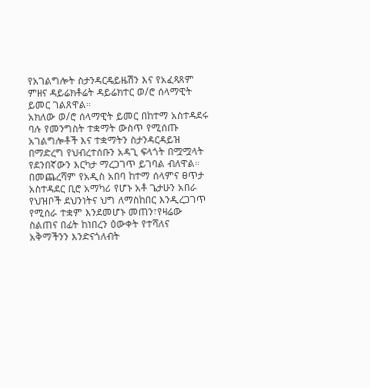የአገልግሎት ስታንዳርዴይዜሽን እና የአፈጻጸም ምዘና ዳይሬክቶሬት ዳይሬክተር ወ/ሮ ሰላማዊት ይመር ገልጸዋል።
አክለው ወ/ሮ ሰላማዊት ይመር በከተማ አስተዳደሩ ባሉ የመንግስት ተቋማት ውስጥ የሚሰጡ አገልግሎቶች እና ተቋማትን ስታንዳርዳይዝ በማድረግ የህብረተሰቡን አዳጊ ፍላጎት በሟሟላት የደንበኛውን እርካታ ማረጋገጥ ይገባል ብለዋል።
በመጨረሻም የአዲስ አበባ ከተማ ሰላምና ፀጥታ አስተዳደር ቢሮ አማካሪ የሆኑ አቶ ጌታሁን አበራ የህዝቦች ደህንነትና ህግ ለማስከበር እንዲረጋገጥ የሚሰራ ተቋም እንደመሆኑ መጠን፣የዛሬው ስልጠና በፊት ከነበረን ዕውቀት የተሻለና አቅማችንን እንድናጎለብት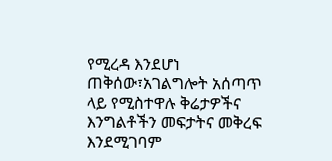የሚረዳ እንደሆነ ጠቅሰው፣አገልግሎት አሰጣጥ ላይ የሚስተዋሉ ቅሬታዎችና እንግልቶችን መፍታትና መቅረፍ እንደሚገባም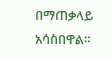በማጠቃላይ አሳስበዋል።